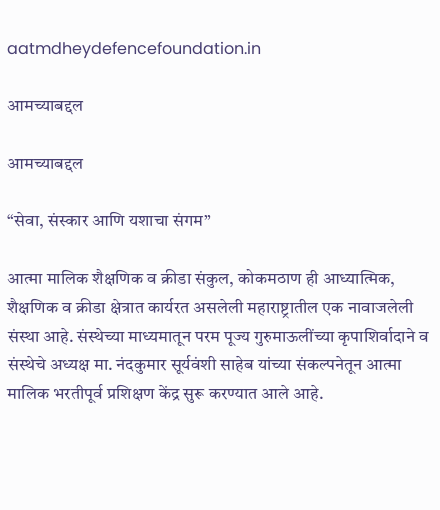aatmdheydefencefoundation.in

आमच्याबद्दल

आमच्याबद्दल

“सेवा, संस्कार आणि यशाचा संगम”

आत्मा मालिक शैक्षणिक व क्रीडा संकुल, कोकमठाण ही आध्यात्मिक, शैक्षणिक व क्रीडा क्षेत्रात कार्यरत असलेली महाराष्ट्रातील एक नावाजलेली संस्था आहे. संस्थेच्या माध्यमातून परम पूज्य गुरुमाऊलींच्या कृपाशिर्वादाने व संस्थेचे अध्यक्ष मा. नंदकुमार सूर्यवंशी साहेब यांच्या संकल्पनेतून आत्मा मालिक भरतीपूर्व प्रशिक्षण केंद्र सुरू करण्यात आले आहे.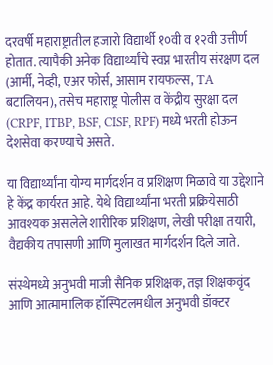दरवर्षी महाराष्ट्रातील हजारो विद्यार्थी १०वी व १२वी उत्तीर्ण होतात. त्यापैकी अनेक विद्यार्थ्यांचे स्वप्न भारतीय संरक्षण दल (आर्मी, नेव्ही, एअर फोर्स, आसाम रायफल्स, TA बटालियन), तसेच महाराष्ट्र पोलीस व केंद्रीय सुरक्षा दल (CRPF, ITBP, BSF, CISF, RPF) मध्ये भरती होऊन देशसेवा करण्याचे असते.

या विद्यार्थ्यांना योग्य मार्गदर्शन व प्रशिक्षण मिळावे या उद्देशाने हे केंद्र कार्यरत आहे. येथे विद्यार्थ्यांना भरती प्रक्रियेसाठी आवश्यक असलेले शारीरिक प्रशिक्षण, लेखी परीक्षा तयारी, वैद्यकीय तपासणी आणि मुलाखत मार्गदर्शन दिले जाते.

संस्थेमध्ये अनुभवी माजी सैनिक प्रशिक्षक, तज्ञ शिक्षकवृंद आणि आत्मामालिक हॉस्पिटलमधील अनुभवी डॉक्टर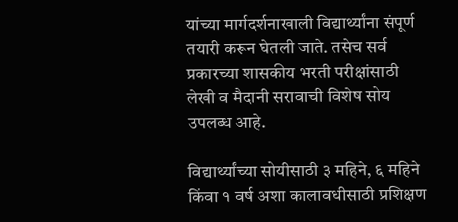यांच्या मार्गदर्शनाखाली विद्यार्थ्यांना संपूर्ण तयारी करून घेतली जाते. तसेच सर्व प्रकारच्या शासकीय भरती परीक्षांसाठी लेखी व मैदानी सरावाची विशेष सोय उपलब्ध आहे.

विद्यार्थ्यांच्या सोयीसाठी ३ महिने, ६ महिने किंवा १ वर्ष अशा कालावधीसाठी प्रशिक्षण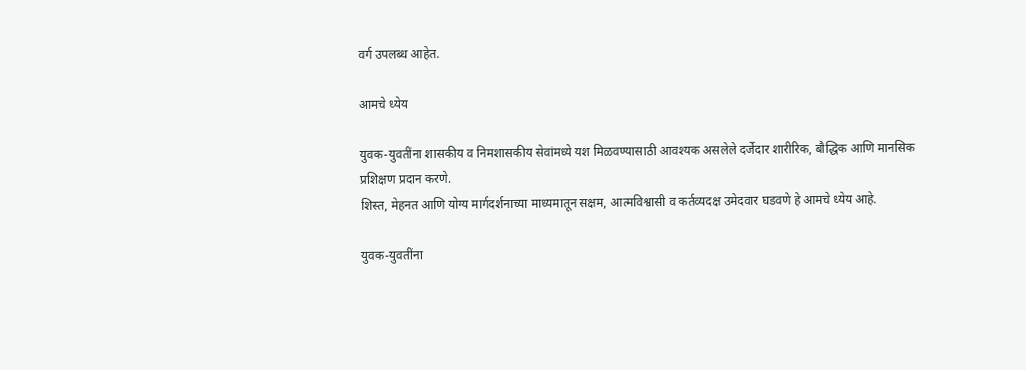वर्ग उपलब्ध आहेत.

आमचे ध्येय

युवक-युवतींना शासकीय व निमशासकीय सेवांमध्ये यश मिळवण्यासाठी आवश्यक असलेले दर्जेदार शारीरिक, बौद्धिक आणि मानसिक प्रशिक्षण प्रदान करणे.
शिस्त, मेहनत आणि योग्य मार्गदर्शनाच्या माध्यमातून सक्षम, आत्मविश्वासी व कर्तव्यदक्ष उमेदवार घडवणे हे आमचे ध्येय आहे.

युवक-युवतींना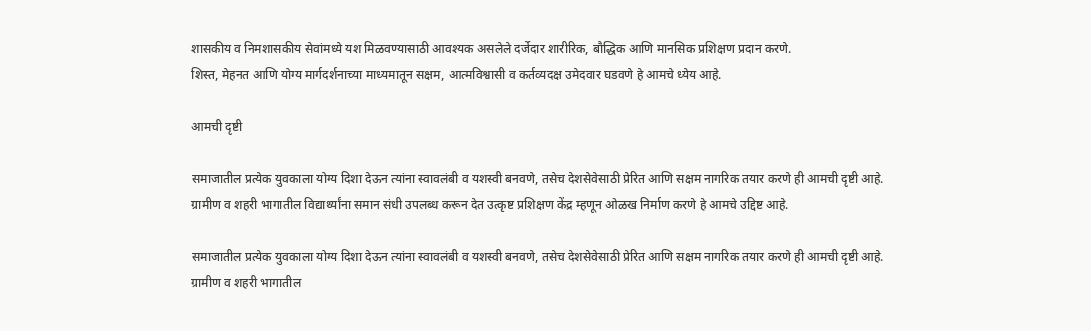शासकीय व निमशासकीय सेवांमध्ये यश मिळवण्यासाठी आवश्यक असलेले दर्जेदार शारीरिक, बौद्धिक आणि मानसिक प्रशिक्षण प्रदान करणे.
शिस्त, मेहनत आणि योग्य मार्गदर्शनाच्या माध्यमातून सक्षम, आत्मविश्वासी व कर्तव्यदक्ष उमेदवार घडवणे हे आमचे ध्येय आहे.

आमची दृष्टी

समाजातील प्रत्येक युवकाला योग्य दिशा देऊन त्यांना स्वावलंबी व यशस्वी बनवणे, तसेच देशसेवेसाठी प्रेरित आणि सक्षम नागरिक तयार करणे ही आमची दृष्टी आहे.
ग्रामीण व शहरी भागातील विद्यार्थ्यांना समान संधी उपलब्ध करून देत उत्कृष्ट प्रशिक्षण केंद्र म्हणून ओळख निर्माण करणे हे आमचे उद्दिष्ट आहे.

समाजातील प्रत्येक युवकाला योग्य दिशा देऊन त्यांना स्वावलंबी व यशस्वी बनवणे, तसेच देशसेवेसाठी प्रेरित आणि सक्षम नागरिक तयार करणे ही आमची दृष्टी आहे.
ग्रामीण व शहरी भागातील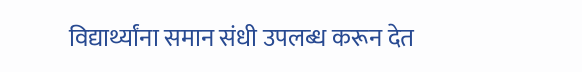विद्यार्थ्यांना समान संधी उपलब्ध करून देत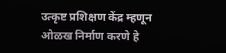उत्कृष्ट प्रशिक्षण केंद्र म्हणून ओळख निर्माण करणे हे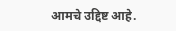आमचे उद्दिष्ट आहे.